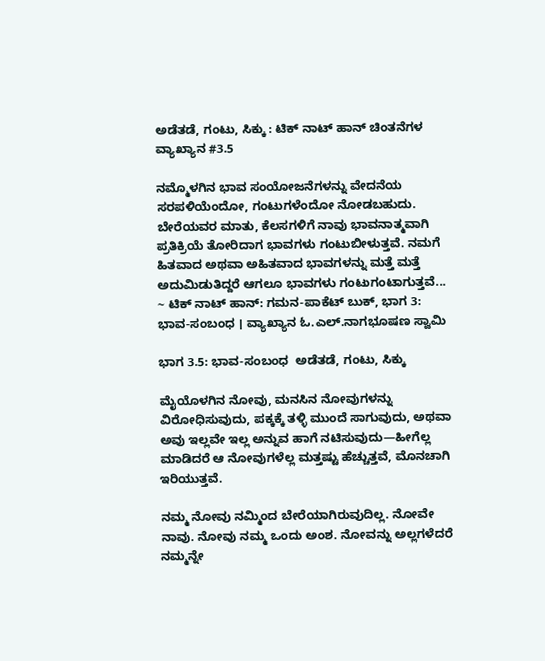ಅಡೆತಡೆ, ಗಂಟು, ಸಿಕ್ಕು : ಟಿಕ್ ನಾಟ್ ಹಾನ್ ಚಿಂತನೆಗಳ ವ್ಯಾಖ್ಯಾನ #3.5

ನಮ್ಮೊಳಗಿನ ಭಾವ ಸಂಯೋಜನೆಗಳನ್ನು ವೇದನೆಯ ಸರಪಳಿಯೆಂದೋ, ಗಂಟುಗಳೆಂದೋ ನೋಡಬಹುದು. ಬೇರೆಯವರ ಮಾತು, ಕೆಲಸಗಳಿಗೆ ನಾವು ಭಾವನಾತ್ಮವಾಗಿ ಪ್ರತಿಕ್ರಿಯೆ ತೋರಿದಾಗ ಭಾವಗಳು ಗಂಟುಬೀಳುತ್ತವೆ. ನಮಗೆ ಹಿತವಾದ ಅಥವಾ ಅಹಿತವಾದ ಭಾವಗಳನ್ನು ಮತ್ತೆ ಮತ್ತೆ ಅದುಮಿಡುತಿದ್ದರೆ ಆಗಲೂ ಭಾವಗಳು ಗಂಟುಗಂಟಾಗುತ್ತವೆ... ~ ಟಿಕ್ ನಾಟ್ ಹಾನ್: ಗಮನ-ಪಾಕೆಟ್‌ ಬುಕ್‌, ಭಾಗ 3: ಭಾವ-ಸಂಬಂಧ । ವ್ಯಾಖ್ಯಾನ ಓ.ಎಲ್.ನಾಗಭೂಷಣ ಸ್ವಾಮಿ

ಭಾಗ 3.5: ಭಾವ-ಸಂಬಂಧ  ಅಡೆತಡೆ, ಗಂಟು, ಸಿಕ್ಕು

ಮೈಯೊಳಗಿನ ನೋವು, ಮನಸಿನ ನೋವುಗಳನ್ನು ವಿರೋಧಿಸುವುದು, ಪಕ್ಕಕ್ಕೆ ತಳ್ಳಿ ಮುಂದೆ ಸಾಗುವುದು, ಅಥವಾ ಅವು ಇಲ್ಲವೇ ಇಲ್ಲ ಅನ್ನುವ ಹಾಗೆ ನಟಿಸುವುದು—ಹೀಗೆಲ್ಲ ಮಾಡಿದರೆ ಆ ನೋವುಗಳೆಲ್ಲ ಮತ್ತಷ್ಟು ಹೆಚ್ಚುತ್ತವೆ, ಮೊನಚಾಗಿ ಇರಿಯುತ್ತವೆ.

ನಮ್ಮ ನೋವು ನಮ್ಮಿಂದ ಬೇರೆಯಾಗಿರುವುದಿಲ್ಲ. ನೋವೇ ನಾವು. ನೋವು ನಮ್ಮ ಒಂದು ಅಂಶ. ನೋವನ್ನು ಅಲ್ಲಗಳೆದರೆ ನಮ್ಮನ್ನೇ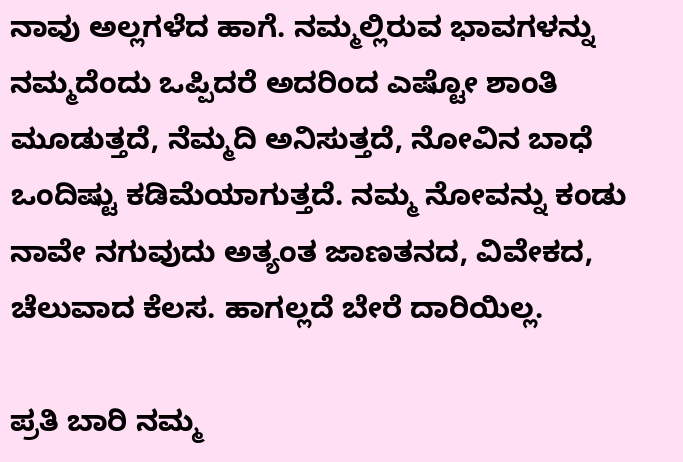ನಾವು ಅಲ್ಲಗಳೆದ ಹಾಗೆ. ನಮ್ಮಲ್ಲಿರುವ ಭಾವಗಳನ್ನು ನಮ್ಮದೆಂದು ಒಪ್ಪಿದರೆ ಅದರಿಂದ ಎಷ್ಟೋ ಶಾಂತಿ  ಮೂಡುತ್ತದೆ, ನೆಮ್ಮದಿ ಅನಿಸುತ್ತದೆ, ನೋವಿನ ಬಾಧೆ ಒಂದಿಷ್ಟು ಕಡಿಮೆಯಾಗುತ್ತದೆ. ನಮ್ಮ ನೋವನ್ನು ಕಂಡು ನಾವೇ ನಗುವುದು ಅತ್ಯಂತ ಜಾಣತನದ, ವಿವೇಕದ, ಚೆಲುವಾದ ಕೆಲಸ. ಹಾಗಲ್ಲದೆ ಬೇರೆ ದಾರಿಯಿಲ್ಲ.

ಪ್ರತಿ ಬಾರಿ ನಮ್ಮ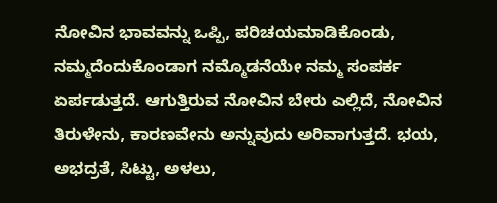ನೋವಿನ ಭಾವವನ್ನು ಒಪ್ಪಿ, ಪರಿಚಯಮಾಡಿಕೊಂಡು, ನಮ್ಮದೆಂದುಕೊಂಡಾಗ ನಮ್ಮೊಡನೆಯೇ ನಮ್ಮ ಸಂಪರ್ಕ ಏರ್ಪಡುತ್ತದೆ. ಆಗುತ್ತಿರುವ ನೋವಿನ ಬೇರು ಎಲ್ಲಿದೆ, ನೋವಿನ ತಿರುಳೇನು, ಕಾರಣವೇನು ಅನ್ನುವುದು ಅರಿವಾಗುತ್ತದೆ. ಭಯ, ಅಭದ್ರತೆ, ಸಿಟ್ಟು, ಅಳಲು,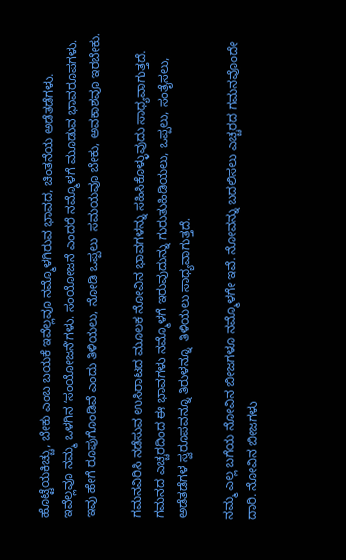ಹೊಟ್ಟೆಯಕಿಚ್ಚು, ಬೇಕು ಎಂಬ ಬಯಕೆ ಇವೆಲ್ಲವೂ ನಮ್ಮೊಳಗಿರುವ ಭಾವದ, ಚಿಂತನೆಯ ಅಡೆತಡೆಗಳು. ಇವೆಲ್ಲವೂ ನಮ್ಮ ಒಳಗಿನ ʻಸಂಯೋಜನೆʼಗಳು. ಸಂಯೋಜನೆ ಎಂದರೆ ನಮ್ಮೊಳಗೆ ಮೂಡುವ ಭಾವರೂಪಗಳು. ಇವು ಹೇಗೆ ರೂಪುಗೊಂಡಿವೆ ಎಂದು ತಿಳಿಯಲು, ನೋಡಿ ಒಪ್ಪಲು  ಸಮಯವೂ ಬೇಕು, ಅವಕಾಶವೂ ಇರಬೇಕು.

ಗಮನವಿರಿಸಿ ನಡೆಸುವ ಉಸಿರಾಟದ ಮೂಲಕ ನೋವಿನ ಭಾವಗಳನ್ನು ಸಹಿಸಿಕೊಳ್ಳುವುದು ಸಾಧ್ಯವಾಗುತ್ತದೆ. ಗಮನದ ಎಚ್ಚರದಿಂದ ಈ ಭಾವಗಳು ನಮ್ಮೊಳಗೆ ಇರುವುದುನ್ನು ಗುರುತುಹಿಡಿಯಲು, ಒಪ್ಪಲು, ಸಂತೈಸಲು, ಅಡೆತಡೆಗಳ ಸ್ವರೂಪವನ್ನೂ ತಿರುಳನ್ನೂ  ತಿಳಿಯಲು ಸಾಧ್ಯವಾಗುತ್ತದೆ.

ನಮ್ಮ ಎಲ್ಲ ಬಗೆಯ ನೋವಿನ ಬೀಜಗಳೂ ನಮ್ಮೊಳಗೇ ಇವೆ. ನೋವನ್ನು ಬದಲಿಸಲು ಎಚ್ಚರದ ಗಮನವೊಂದೇ ದಾರಿ. ನೋವಿನ ಬೀಜಗಳು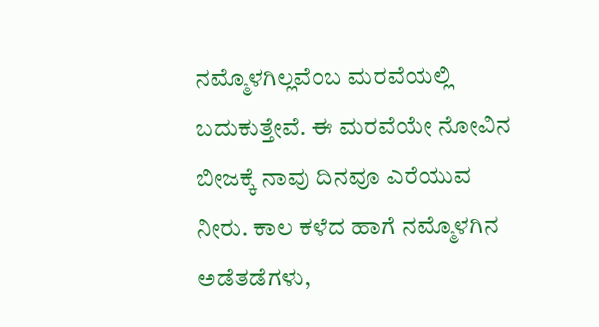ನಮ್ಮೊಳಗಿಲ್ಲವೆಂಬ ಮರವೆಯಲ್ಲಿ  ಬದುಕುತ್ತೇವೆ. ಈ ಮರವೆಯೇ ನೋವಿನ ಬೀಜಕ್ಕೆ ನಾವು ದಿನವೂ ಎರೆಯುವ ನೀರು. ಕಾಲ ಕಳೆದ ಹಾಗೆ ನಮ್ಮೊಳಗಿನ ಅಡೆತಡೆಗಳು,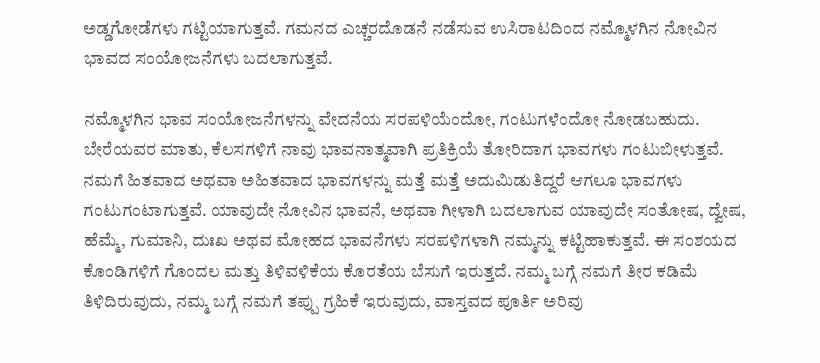ಅಡ್ಡಗೋಡೆಗಳು ಗಟ್ಟಿಯಾಗುತ್ತವೆ. ಗಮನದ ಎಚ್ಚರದೊಡನೆ ನಡೆಸುವ ಉಸಿರಾಟದಿಂದ ನಮ್ಮೊಳಗಿನ ನೋವಿನ ಭಾವದ ಸಂಯೋಜನೆಗಳು ಬದಲಾಗುತ್ತವೆ.

ನಮ್ಮೊಳಗಿನ ಭಾವ ಸಂಯೋಜನೆಗಳನ್ನು ವೇದನೆಯ ಸರಪಳಿಯೆಂದೋ, ಗಂಟುಗಳೆಂದೋ ನೋಡಬಹುದು. ಬೇರೆಯವರ ಮಾತು, ಕೆಲಸಗಳಿಗೆ ನಾವು ಭಾವನಾತ್ಮವಾಗಿ ಪ್ರತಿಕ್ರಿಯೆ ತೋರಿದಾಗ ಭಾವಗಳು ಗಂಟುಬೀಳುತ್ತವೆ. ನಮಗೆ ಹಿತವಾದ ಅಥವಾ ಅಹಿತವಾದ ಭಾವಗಳನ್ನು ಮತ್ತೆ ಮತ್ತೆ ಅದುಮಿಡುತಿದ್ದರೆ ಆಗಲೂ ಭಾವಗಳು ಗಂಟುಗಂಟಾಗುತ್ತವೆ. ಯಾವುದೇ ನೋವಿನ ಭಾವನೆ, ಅಥವಾ ಗೀಳಾಗಿ ಬದಲಾಗುವ ಯಾವುದೇ ಸಂತೋಷ, ದ್ವೇಷ, ಹೆಮ್ಮೆ, ಗುಮಾನಿ, ದುಃಖ ಅಥವ ಮೋಹದ ಭಾವನೆಗಳು ಸರಪಳಿಗಳಾಗಿ ನಮ್ಮನ್ನು ಕಟ್ಟಿಹಾಕುತ್ತವೆ. ಈ ಸಂಶಯದ ಕೊಂಡಿಗಳಿಗೆ ಗೊಂದಲ ಮತ್ತು ತಿಳಿವಳಿಕೆಯ ಕೊರತೆಯ ಬೆಸುಗೆ ಇರುತ್ತದೆ. ನಮ್ಮ ಬಗ್ಗೆ ನಮಗೆ ತೀರ ಕಡಿಮೆ ತಿಳಿದಿರುವುದು, ನಮ್ಮ ಬಗ್ಗೆ ನಮಗೆ ತಪ್ಪು ಗ್ರಹಿಕೆ ಇರುವುದು, ವಾಸ್ತವದ ಪೂರ್ತಿ ಅರಿವು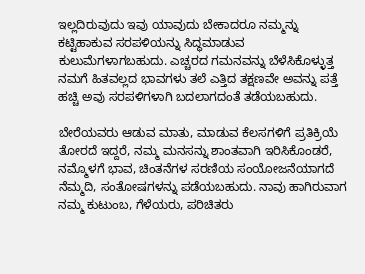ಇಲ್ಲದಿರುವುದು ಇವು ಯಾವುದು ಬೇಕಾದರೂ ನಮ್ಮನ್ನು ಕಟ್ಟಿಹಾಕುವ ಸರಪಳಿಯನ್ನು ಸಿದ್ಧಮಾಡುವ ಕುಲುಮೆಗಳಾಗಬಹುದು. ಎಚ್ಚರದ ಗಮನವನ್ನು ಬೆಳೆಸಿಕೊಳ್ಳುತ್ತ ನಮಗೆ ಹಿತವಲ್ಲದ ಭಾವಗಳು ತಲೆ ಎತ್ತಿದ ತಕ್ಷಣವೇ ಅವನ್ನು ಪತ್ತೆ ಹಚ್ಚಿ ಅವು ಸರಪಳಿಗಳಾಗಿ ಬದಲಾಗದಂತೆ ತಡೆಯಬಹುದು.

ಬೇರೆಯವರು ಆಡುವ ಮಾತು, ಮಾಡುವ ಕೆಲಸಗಳಿಗೆ ಪ್ರತಿಕ್ರಿಯೆ ತೋರದೆ ಇದ್ದರೆ, ನಮ್ಮ ಮನಸನ್ನು ಶಾಂತವಾಗಿ ಇರಿಸಿಕೊಂಡರೆ, ನಮ್ಮೊಳಗೆ ಭಾವ, ಚಿಂತನೆಗಳ ಸರಣಿಯ ಸಂಯೋಜನೆಯಾಗದೆ ನೆಮ್ಮದಿ, ಸಂತೋಷಗಳನ್ನು ಪಡೆಯಬಹುದು. ನಾವು ಹಾಗಿರುವಾಗ ನಮ್ಮ ಕುಟುಂಬ, ಗೆಳೆಯರು, ಪರಿಚಿತರು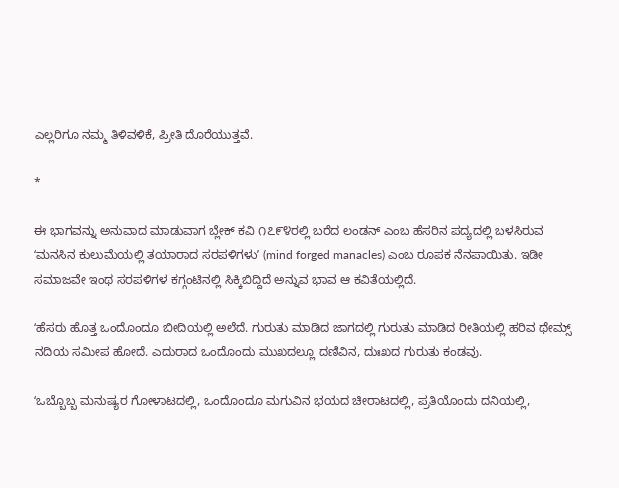ಎಲ್ಲರಿಗೂ ನಮ್ಮ ತಿಳಿವಳಿಕೆ, ಪ್ರೀತಿ ದೊರೆಯುತ್ತವೆ.

*

ಈ ಭಾಗವನ್ನು ಅನುವಾದ ಮಾಡುವಾಗ ಬ್ಲೇಕ್‌ ಕವಿ ೧೭೯೪ರಲ್ಲಿ ಬರೆದ ಲಂಡನ್‌ ಎಂಬ ಹೆಸರಿನ ಪದ್ಯದಲ್ಲಿ ಬಳಸಿರುವ ʻಮನಸಿನ ಕುಲುಮೆಯಲ್ಲಿ ತಯಾರಾದ ಸರಪಳಿಗಳುʼ (mind forged manacles) ಎಂಬ ರೂಪಕ ನೆನಪಾಯಿತು. ಇಡೀ ಸಮಾಜವೇ ಇಂಥ ಸರಪಳಿಗಳ ಕಗ್ಗಂಟಿನಲ್ಲಿ ಸಿಕ್ಕಿಬಿದ್ದಿದೆ ಅನ್ನುವ ಭಾವ ಆ ಕವಿತೆಯಲ್ಲಿದೆ.

ʻಹೆಸರು ಹೊತ್ತ ಒಂದೊಂದೂ ಬೀದಿಯಲ್ಲಿ ಅಲೆದೆ. ಗುರುತು ಮಾಡಿದ ಜಾಗದಲ್ಲಿ ಗುರುತು ಮಾಡಿದ ರೀತಿಯಲ್ಲಿ ಹರಿವ ಥೇಮ್ಸ್‌ ನದಿಯ ಸಮೀಪ ಹೋದೆ. ಎದುರಾದ ಒಂದೊಂದು ಮುಖದಲ್ಲೂ ದಣಿವಿನ, ದುಃಖದ ಗುರುತು ಕಂಡವು.

ʻಒಬ್ಬೊಬ್ಬ ಮನುಷ್ಯರ ಗೋಳಾಟದಲ್ಲಿ, ಒಂದೊಂದೂ ಮಗುವಿನ ಭಯದ ಚೀರಾಟದಲ್ಲಿ, ಪ್ರತಿಯೊಂದು ದನಿಯಲ್ಲಿ,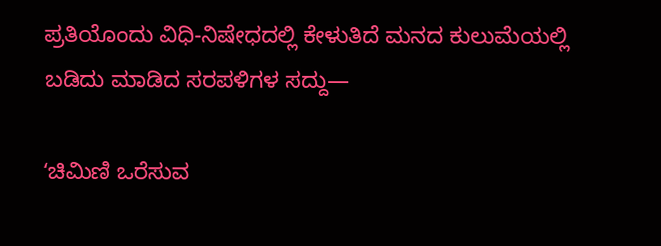ಪ್ರತಿಯೊಂದು ವಿಧಿ-ನಿಷೇಧದಲ್ಲಿ ಕೇಳುತಿದೆ ಮನದ ಕುಲುಮೆಯಲ್ಲಿ ಬಡಿದು ಮಾಡಿದ ಸರಪಳಿಗಳ ಸದ್ದು—

ʻಚಿಮಿಣಿ ಒರೆಸುವ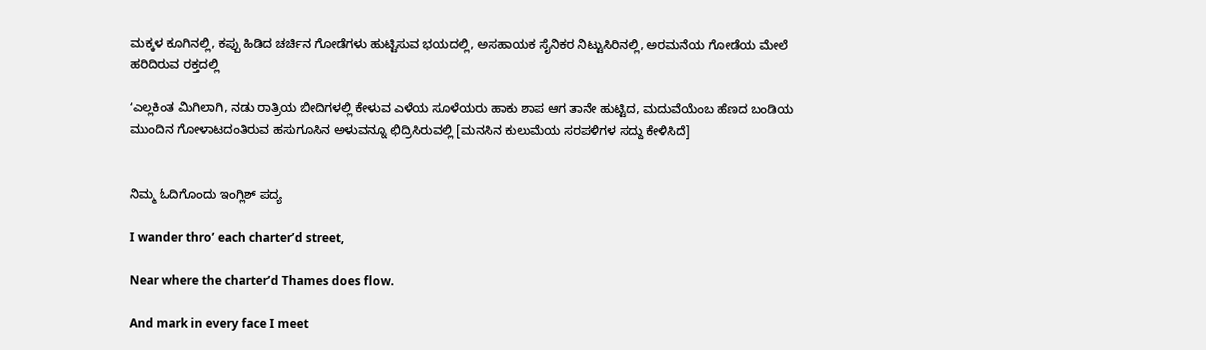ಮಕ್ಕಳ ಕೂಗಿನಲ್ಲಿ, ಕಪ್ಪು ಹಿಡಿದ ಚರ್ಚಿನ ಗೋಡೆಗಳು ಹುಟ್ಟಿಸುವ ಭಯದಲ್ಲಿ, ಅಸಹಾಯಕ ಸೈನಿಕರ ನಿಟ್ಟುಸಿರಿನಲ್ಲಿ, ಅರಮನೆಯ ಗೋಡೆಯ ಮೇಲೆ ಹರಿದಿರುವ ರಕ್ತದಲ್ಲಿ

ʻಎಲ್ಲಕಿಂತ ಮಿಗಿಲಾಗಿ, ನಡು ರಾತ್ರಿಯ ಬೀದಿಗಳಲ್ಲಿ ಕೇಳುವ ಎಳೆಯ ಸೂಳೆಯರು ಹಾಕು ಶಾಪ ಆಗ ತಾನೇ ಹುಟ್ಟಿದ, ಮದುವೆಯೆಂಬ ಹೆಣದ ಬಂಡಿಯ ಮುಂದಿನ ಗೋಳಾಟದಂತಿರುವ ಹಸುಗೂಸಿನ ಅಳುವನ್ನೂ ಛಿದ್ರಿಸಿರುವಲ್ಲಿ [ಮನಸಿನ ಕುಲುಮೆಯ ಸರಪಳಿಗಳ ಸದ್ದು ಕೇಳಿಸಿದೆ]


ನಿಮ್ಮ ಓದಿಗೊಂದು ಇಂಗ್ಲಿಶ್ ಪದ್ಯ

I wander thro’ each charter’d street,

Near where the charter’d Thames does flow.

And mark in every face I meet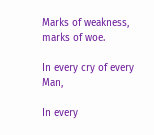Marks of weakness, marks of woe.

In every cry of every Man,

In every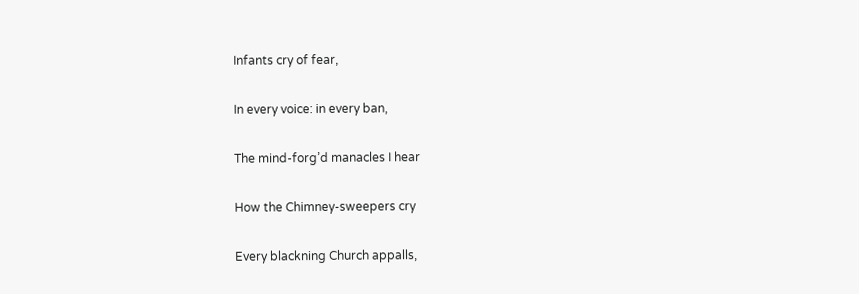Infants cry of fear,

In every voice: in every ban,

The mind-forg’d manacles I hear

How the Chimney-sweepers cry

Every blackning Church appalls,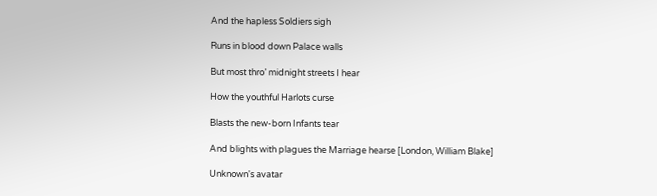And the hapless Soldiers sigh

Runs in blood down Palace walls

But most thro’ midnight streets I hear

How the youthful Harlots curse

Blasts the new-born Infants tear

And blights with plagues the Marriage hearse [London, William Blake]

Unknown's avatar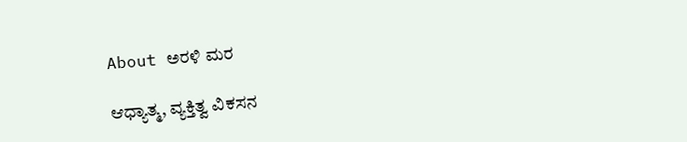About ಅರಳಿ ಮರ

ಆಧ್ಯಾತ್ಮ, ವ್ಯಕ್ತಿತ್ವ ವಿಕಸನ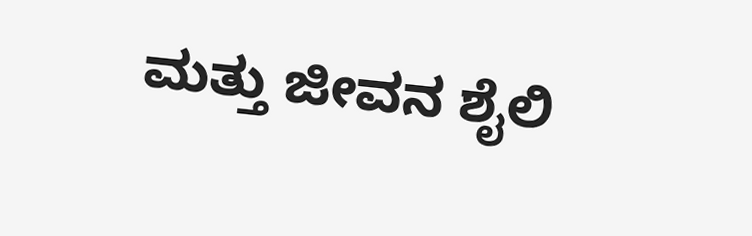ಮತ್ತು ಜೀವನ ಶೈಲಿ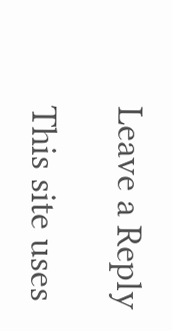Leave a Reply

This site uses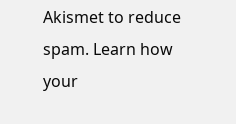Akismet to reduce spam. Learn how your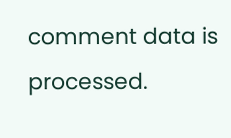comment data is processed.